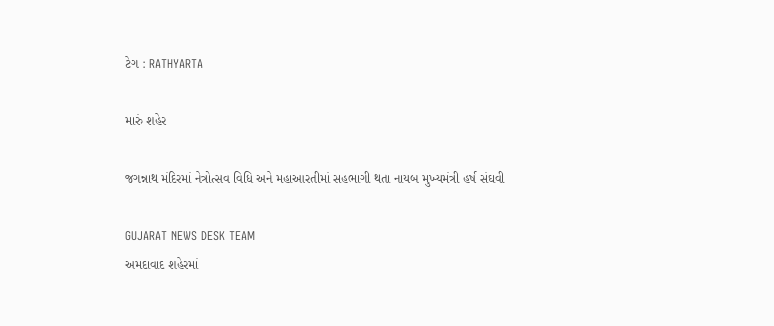ટેગ : RATHYARTA

મારું શહેર

જગન્નાથ મંદિરમાં નેત્રોત્સવ વિધિ અને મહાઆરતીમાં સહભાગી થતા નાયબ મુખ્યમંત્રી હર્ષ સંઘવી

GUJARAT NEWS DESK TEAM
અમદાવાદ શહેરમાં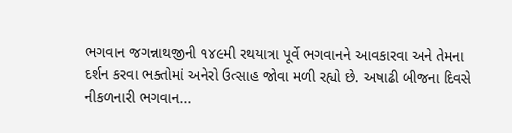ભગવાન જગન્નાથજીની ૧૪૯મી રથયાત્રા પૂર્વે ભગવાનને આવકારવા અને તેમના દર્શન કરવા ભક્તોમાં અનેરો ઉત્સાહ જોવા મળી રહ્યો છે. અષાઢી બીજના દિવસે નીકળનારી ભગવાન...